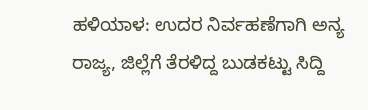ಹಳಿಯಾಳ: ಉದರ ನಿರ್ವಹಣೆಗಾಗಿ ಅನ್ಯ ರಾಜ್ಯ, ಜಿಲ್ಲೆಗೆ ತೆರಳಿದ್ದ ಬುಡಕಟ್ಟು ಸಿದ್ದಿ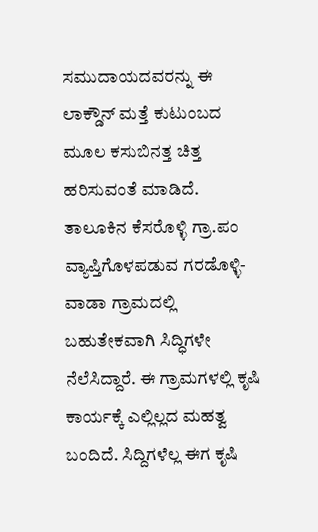ಸಮುದಾಯದವರನ್ನು ಈ ಲಾಕ್ಡೌನ್ ಮತ್ತೆ ಕುಟುಂಬದ ಮೂಲ ಕಸುಬಿನತ್ತ ಚಿತ್ತ ಹರಿಸುವಂತೆ ಮಾಡಿದೆ.
ತಾಲೂಕಿನ ಕೆಸರೊಳ್ಳಿ ಗ್ರಾ.ಪಂ ವ್ಯಾಪ್ತಿಗೊಳಪಡುವ ಗರಡೊಳ್ಳಿ-ವಾಡಾ ಗ್ರಾಮದಲ್ಲಿ ಬಹುತೇಕವಾಗಿ ಸಿದ್ಧಿಗಳೇ ನೆಲೆಸಿದ್ದಾರೆ. ಈ ಗ್ರಾಮಗಳಲ್ಲಿ ಕೃಷಿ ಕಾರ್ಯಕ್ಕೆ ಎಲ್ಲಿಲ್ಲದ ಮಹತ್ವ ಬಂದಿದೆ. ಸಿದ್ದಿಗಳೆಲ್ಲ ಈಗ ಕೃಷಿ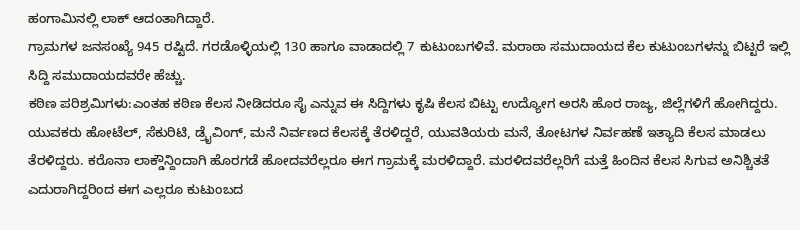ಹಂಗಾಮಿನಲ್ಲಿ ಲಾಕ್ ಆದಂತಾಗಿದ್ದಾರೆ.
ಗ್ರಾಮಗಳ ಜನಸಂಖ್ಯೆ 945 ರಷ್ಟಿದೆ. ಗರಡೊಳ್ಳಿಯಲ್ಲಿ 130 ಹಾಗೂ ವಾಡಾದಲ್ಲಿ 7 ಕುಟುಂಬಗಳಿವೆ. ಮರಾಠಾ ಸಮುದಾಯದ ಕೆಲ ಕುಟುಂಬಗಳನ್ನು ಬಿಟ್ಟರೆ ಇಲ್ಲಿ ಸಿದ್ದಿ ಸಮುದಾಯದವರೇ ಹೆಚ್ಚು.
ಕಠಿಣ ಪರಿಶ್ರಮಿಗಳು:ಎಂತಹ ಕಠಿಣ ಕೆಲಸ ನೀಡಿದರೂ ಸೈ ಎನ್ನುವ ಈ ಸಿದ್ದಿಗಳು ಕೃಷಿ ಕೆಲಸ ಬಿಟ್ಟು ಉದ್ಯೋಗ ಅರಸಿ ಹೊರ ರಾಜ್ಯ, ಜಿಲ್ಲೆಗಳಿಗೆ ಹೋಗಿದ್ದರು. ಯುವಕರು ಹೋಟೆಲ್, ಸೆಕುರಿಟಿ, ಡ್ರೈವಿಂಗ್, ಮನೆ ನಿರ್ವಣದ ಕೆಲಸಕ್ಕೆ ತೆರಳಿದ್ದರೆ, ಯುವತಿಯರು ಮನೆ, ತೋಟಗಳ ನಿರ್ವಹಣೆ ಇತ್ಯಾದಿ ಕೆಲಸ ಮಾಡಲು ತೆರಳಿದ್ದರು. ಕರೊನಾ ಲಾಕ್ಡೌನ್ದಿಂದಾಗಿ ಹೊರಗಡೆ ಹೋದವರೆಲ್ಲರೂ ಈಗ ಗ್ರಾಮಕ್ಕೆ ಮರಳಿದ್ದಾರೆ. ಮರಳಿದವರೆಲ್ಲರಿಗೆ ಮತ್ತೆ ಹಿಂದಿನ ಕೆಲಸ ಸಿಗುವ ಅನಿಶ್ಚಿತತೆ ಎದುರಾಗಿದ್ದರಿಂದ ಈಗ ಎಲ್ಲರೂ ಕುಟುಂಬದ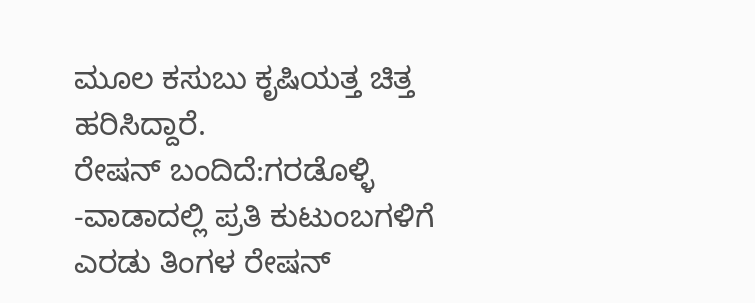ಮೂಲ ಕಸುಬು ಕೃಷಿಯತ್ತ ಚಿತ್ತ ಹರಿಸಿದ್ದಾರೆ.
ರೇಷನ್ ಬಂದಿದೆ:ಗರಡೊಳ್ಳಿ -ವಾಡಾದಲ್ಲಿ ಪ್ರತಿ ಕುಟುಂಬಗಳಿಗೆ ಎರಡು ತಿಂಗಳ ರೇಷನ್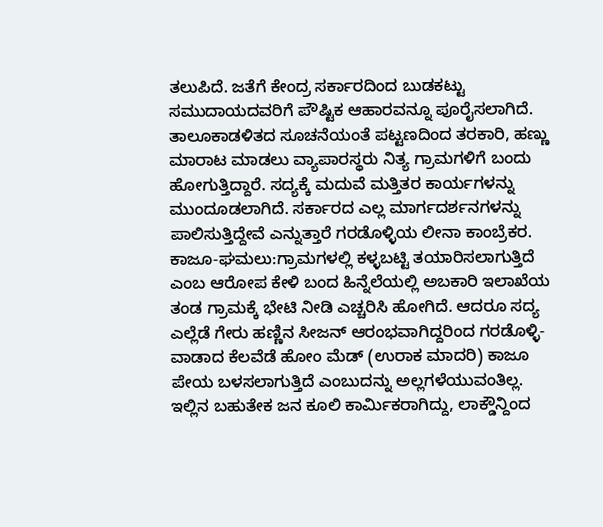ತಲುಪಿದೆ. ಜತೆಗೆ ಕೇಂದ್ರ ಸರ್ಕಾರದಿಂದ ಬುಡಕಟ್ಟು ಸಮುದಾಯದವರಿಗೆ ಪೌಷ್ಟಿಕ ಆಹಾರವನ್ನೂ ಪೂರೈಸಲಾಗಿದೆ. ತಾಲೂಕಾಡಳಿತದ ಸೂಚನೆಯಂತೆ ಪಟ್ಟಣದಿಂದ ತರಕಾರಿ, ಹಣ್ಣು ಮಾರಾಟ ಮಾಡಲು ವ್ಯಾಪಾರಸ್ಥರು ನಿತ್ಯ ಗ್ರಾಮಗಳಿಗೆ ಬಂದು ಹೋಗುತ್ತಿದ್ದಾರೆ. ಸದ್ಯಕ್ಕೆ ಮದುವೆ ಮತ್ತಿತರ ಕಾರ್ಯಗಳನ್ನು ಮುಂದೂಡಲಾಗಿದೆ. ಸರ್ಕಾರದ ಎಲ್ಲ ಮಾರ್ಗದರ್ಶನಗಳನ್ನು ಪಾಲಿಸುತ್ತಿದ್ದೇವೆ ಎನ್ನುತ್ತಾರೆ ಗರಡೊಳ್ಳಿಯ ಲೀನಾ ಕಾಂಬ್ರೆಕರ.
ಕಾಜೂ-ಘಮಲು:ಗ್ರಾಮಗಳಲ್ಲಿ ಕಳ್ಳಬಟ್ಟಿ ತಯಾರಿಸಲಾಗುತ್ತಿದೆ ಎಂಬ ಆರೋಪ ಕೇಳಿ ಬಂದ ಹಿನ್ನೆಲೆಯಲ್ಲಿ ಅಬಕಾರಿ ಇಲಾಖೆಯ ತಂಡ ಗ್ರಾಮಕ್ಕೆ ಭೇಟಿ ನೀಡಿ ಎಚ್ಚರಿಸಿ ಹೋಗಿದೆ. ಆದರೂ ಸದ್ಯ ಎಲ್ಲೆಡೆ ಗೇರು ಹಣ್ಣಿನ ಸೀಜನ್ ಆರಂಭವಾಗಿದ್ದರಿಂದ ಗರಡೊಳ್ಳಿ-ವಾಡಾದ ಕೆಲವೆಡೆ ಹೋಂ ಮೆಡ್ (ಉರಾಕ ಮಾದರಿ) ಕಾಜೂ ಪೇಯ ಬಳಸಲಾಗುತ್ತಿದೆ ಎಂಬುದನ್ನು ಅಲ್ಲಗಳೆಯುವಂತಿಲ್ಲ.
ಇಲ್ಲಿನ ಬಹುತೇಕ ಜನ ಕೂಲಿ ಕಾರ್ವಿುಕರಾಗಿದ್ದು, ಲಾಕ್ಡೌನ್ದಿಂದ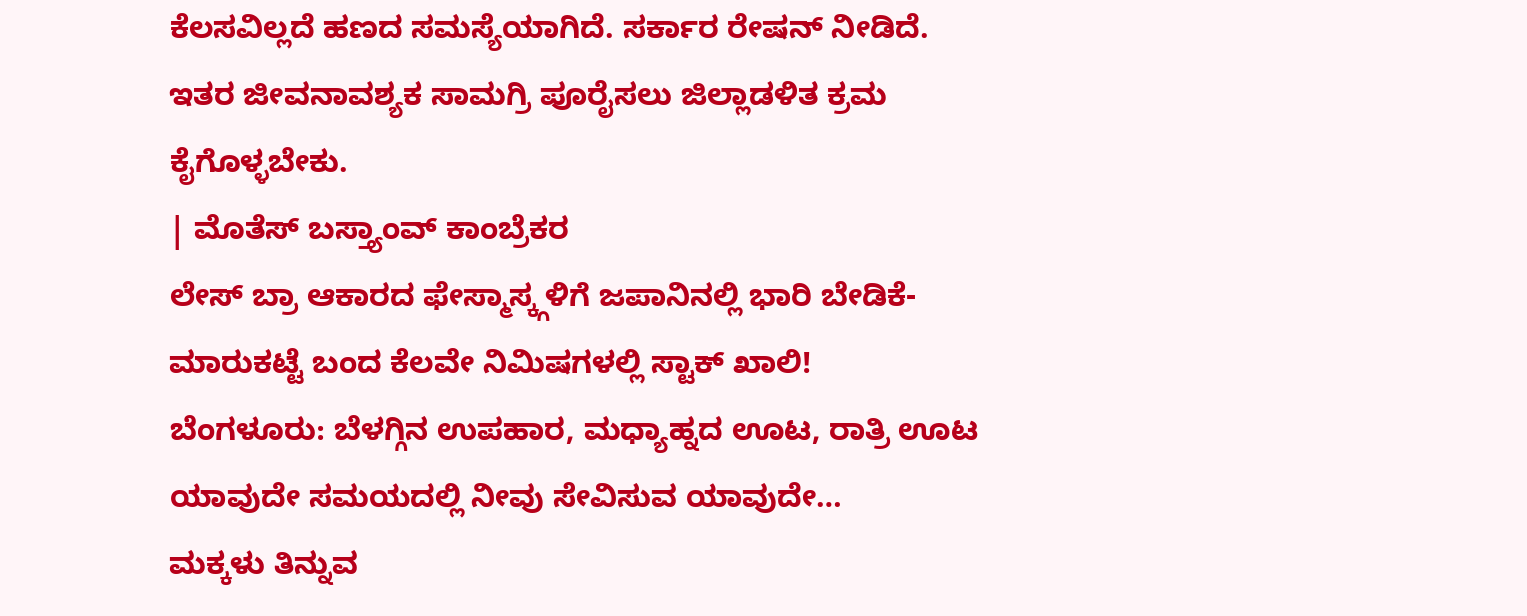ಕೆಲಸವಿಲ್ಲದೆ ಹಣದ ಸಮಸ್ಯೆಯಾಗಿದೆ. ಸರ್ಕಾರ ರೇಷನ್ ನೀಡಿದೆ. ಇತರ ಜೀವನಾವಶ್ಯಕ ಸಾಮಗ್ರಿ ಪೂರೈಸಲು ಜಿಲ್ಲಾಡಳಿತ ಕ್ರಮ ಕೈಗೊಳ್ಳಬೇಕು.
| ಮೊತೆಸ್ ಬಸ್ತ್ಯಾಂವ್ ಕಾಂಬ್ರೆಕರ
ಲೇಸ್ ಬ್ರಾ ಆಕಾರದ ಫೇಸ್ಮಾಸ್ಕ್ಗಳಿಗೆ ಜಪಾನಿನಲ್ಲಿ ಭಾರಿ ಬೇಡಿಕೆ- ಮಾರುಕಟ್ಟೆ ಬಂದ ಕೆಲವೇ ನಿಮಿಷಗಳಲ್ಲಿ ಸ್ಟಾಕ್ ಖಾಲಿ!
ಬೆಂಗಳೂರು: ಬೆಳಗ್ಗಿನ ಉಪಹಾರ, ಮಧ್ಯಾಹ್ನದ ಊಟ, ರಾತ್ರಿ ಊಟ ಯಾವುದೇ ಸಮಯದಲ್ಲಿ ನೀವು ಸೇವಿಸುವ ಯಾವುದೇ…
ಮಕ್ಕಳು ತಿನ್ನುವ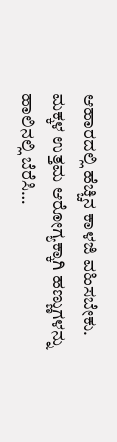ಆಹಾರದಲ್ಲಿ ಹೆಚ್ಚಿನ ಕಾಳಜಿ ವಹಿಸಬೇಕು. ಮಕ್ಕಳ ಉತ್ತಮ ಆರೋಗ್ಯಕ್ಕಾಗಿ ಹಣ್ಣುಗಳನ್ನು ಹಾಲಿನಲ್ಲಿ ಬೆರೆಸಿ…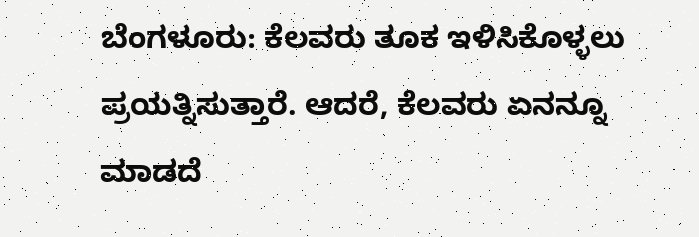ಬೆಂಗಳೂರು: ಕೆಲವರು ತೂಕ ಇಳಿಸಿಕೊಳ್ಳಲು ಪ್ರಯತ್ನಿಸುತ್ತಾರೆ. ಆದರೆ, ಕೆಲವರು ಏನನ್ನೂ ಮಾಡದೆ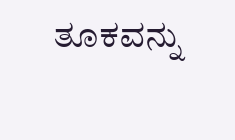ತೂಕವನ್ನು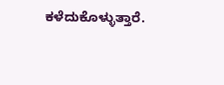ಕಳೆದುಕೊಳ್ಳುತ್ತಾರೆ.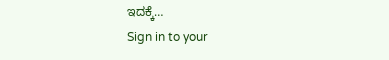ಇದಕ್ಕೆ…
Sign in to your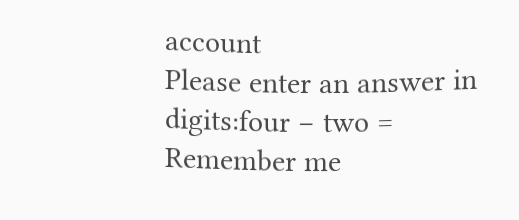account
Please enter an answer in digits:four − two =
Remember me